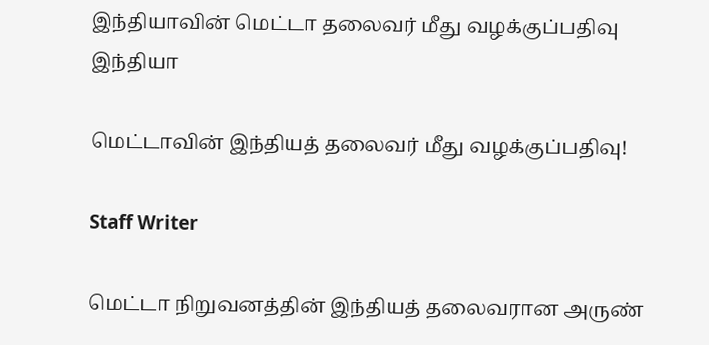இந்தியாவின் மெட்டா தலைவர் மீது வழக்குப்பதிவு
இந்தியா

மெட்டாவின் இந்தியத் தலைவர் மீது வழக்குப்பதிவு!

Staff Writer

மெட்டா நிறுவனத்தின் இந்தியத் தலைவரான அருண்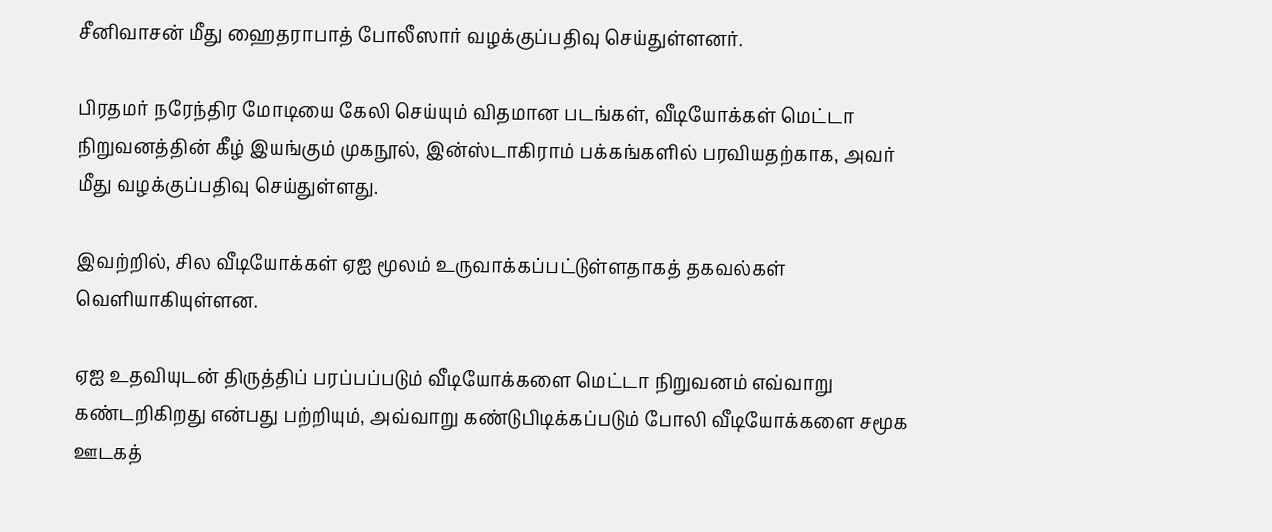சீனிவாசன் மீது ஹைதராபாத் போலீஸார் வழக்குப்பதிவு செய்துள்ளனர்.

பிரதமர் நரேந்திர மோடியை கேலி செய்யும் விதமான படங்கள், வீடியோக்கள் மெட்டா நிறுவனத்தின் கீழ் இயங்கும் முகநூல், இன்ஸ்டாகிராம் பக்கங்களில் பரவியதற்காக, அவர் மீது வழக்குப்பதிவு செய்துள்ளது.

இவற்றில், சில வீடியோக்கள் ஏஐ மூலம் உருவாக்கப்பட்டுள்ளதாகத் தகவல்கள் வெளியாகியுள்ளன.

ஏஐ உதவியுடன் திருத்திப் பரப்பப்படும் வீடியோக்களை மெட்டா நிறுவனம் எவ்வாறு கண்டறிகிறது என்பது பற்றியும், அவ்வாறு கண்டுபிடிக்கப்படும் போலி வீடியோக்களை சமூக ஊடகத்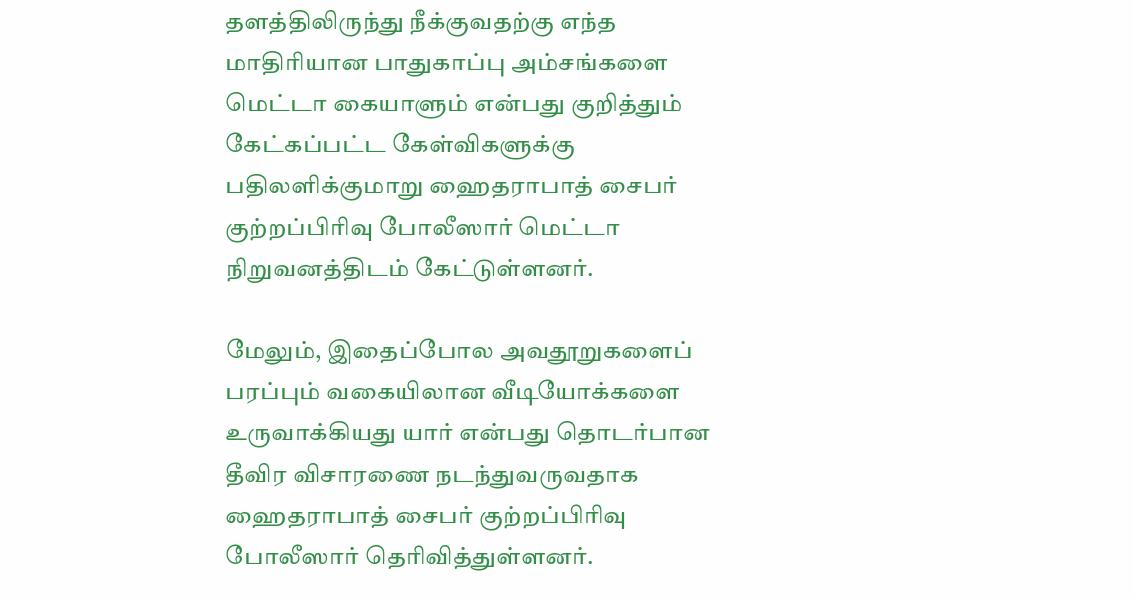தளத்திலிருந்து நீக்குவதற்கு எந்த மாதிரியான பாதுகாப்பு அம்சங்களை மெட்டா கையாளும் என்பது குறித்தும் கேட்கப்பட்ட கேள்விகளுக்கு பதிலளிக்குமாறு ஹைதராபாத் சைபர் குற்றப்பிரிவு போலீஸார் மெட்டா நிறுவனத்திடம் கேட்டுள்ளனர்.

மேலும், இதைப்போல அவதூறுகளைப் பரப்பும் வகையிலான வீடியோக்களை உருவாக்கியது யார் என்பது தொடர்பான தீவிர விசாரணை நடந்துவருவதாக ஹைதராபாத் சைபர் குற்றப்பிரிவு போலீஸார் தெரிவித்துள்ளனர்.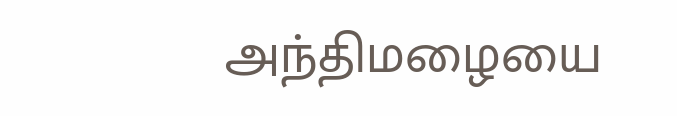அந்திமழையை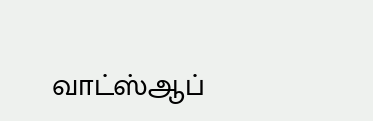வாட்ஸ்ஆப்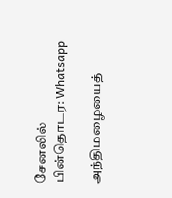சேனலில் பின்தொடர: Whatsapp

அந்திமழையைத்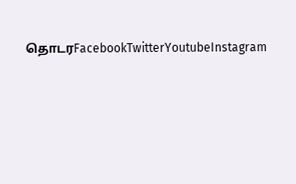தொடரFacebookTwitterYoutubeInstagram